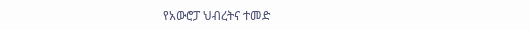የአውሮፓ ህብረትና ተመድ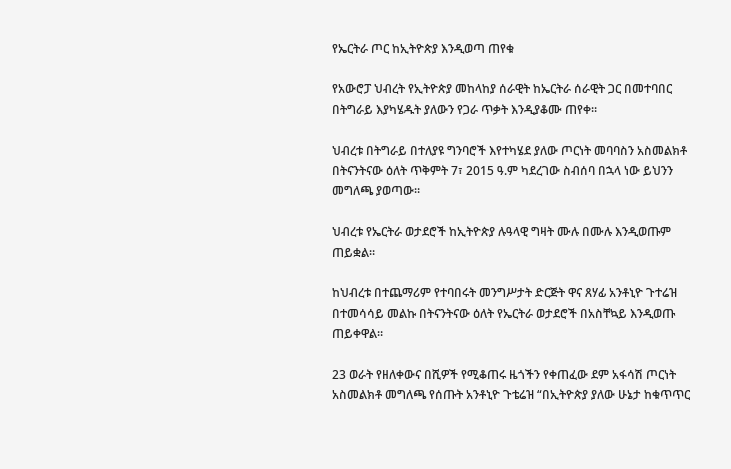የኤርትራ ጦር ከኢትዮጵያ እንዲወጣ ጠየቁ

የአውሮፓ ህብረት የኢትዮጵያ መከላከያ ሰራዊት ከኤርትራ ሰራዊት ጋር በመተባበር በትግራይ እያካሄዱት ያለውን የጋራ ጥቃት እንዲያቆሙ ጠየቀ።

ህብረቱ በትግራይ በተለያዩ ግንባሮች እየተካሄደ ያለው ጦርነት መባባስን አስመልክቶ በትናንትናው ዕለት ጥቅምት 7፣ 2015 ዓ.ም ካደረገው ስብሰባ በኋላ ነው ይህንን መግለጫ ያወጣው።

ህብረቱ የኤርትራ ወታደሮች ከኢትዮጵያ ሉዓላዊ ግዛት ሙሉ በሙሉ እንዲወጡም ጠይቋል።

ከህብረቱ በተጨማሪም የተባበሩት መንግሥታት ድርጅት ዋና ጸሃፊ አንቶኒዮ ጉተሬዝ በተመሳሳይ መልኩ በትናንትናው ዕለት የኤርትራ ወታደሮች በአስቸኳይ እንዲወጡ ጠይቀዋል።

23 ወራት የዘለቀውና በሺዎች የሚቆጠሩ ዜጎችን የቀጠፈው ደም አፋሳሽ ጦርነት አስመልክቶ መግለጫ የሰጡት አንቶኒዮ ጉቴሬዝ “በኢትዮጵያ ያለው ሁኔታ ከቁጥጥር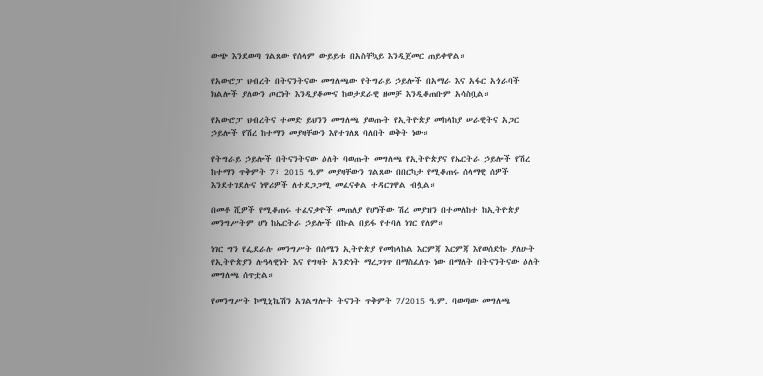ውጭ እንደወጣ ገልጸው የሰላም ውይይቱ በአስቸኳይ እንዲጀመር ጠይቀዋል።

የአውሮፓ ህብረት በትናንትናው መግለጫው የትግራይ ኃይሎች በአማራ እና አፋር አጎራባች ክልሎች ያለውን ጦርነት እንዲያቆሙና ከወታደራዊ ዘመቻ እንዲቆጠቡም አሳስቧል።

የአውሮፓ ህብረትና ተመድ ይህንን መግለጫ ያወጡት የኢትዮጵያ መከላከያ ሠራዊትና አጋር ኃይሎች የሽረ ከተማን መያዛቸውን እየተገለጸ ባለበት ወቅት ነው።

የትግራይ ኃይሎች በትናንትናው ዕለት ባወጡት መግለጫ የኢትዮጵያና የኤርትራ ኃይሎች የሽረ ከተማን ጥቅምት 7፣ 2015 ዓ.ም መያዛቸውን ገልጸው በበርካታ የሚቆጠሩ ሰላማዊ ሰዎች እንደተገደሉና ነዋሪዎች ለተደጋጋሚ መፈናቀል ተዳርገዋል ብሏል።

በመቶ ሺዎች የሚቆጠሩ ተፈናቃዮች መጠለያ የሆነችው ሽረ መያዝን በተመለከተ ከኢትዮጵያ መንግሥትም ሆነ ከኤርትራ ኃይሎች በኩል በይፋ የተባለ ነገር የለም።

ነገር ግን የፌደራሉ መንግሥት በሰሜን ኢትዮጵያ የመከላከል እርምጃ እርምጃ እየወሰድኩ ያለሁት የኢትዮጵያን ሉዓላዊነት እና የግዛት አንድነት ማረጋገጥ በማስፈለጉ ነው በማለት በትናንትናው ዕለት መግለጫ ሰጥቷል።

የመንግሥት ኮሚኒኬሽን አገልግሎት ትናንት ጥቅምት 7/2015 ዓ.ም. ባወጣው መግለጫ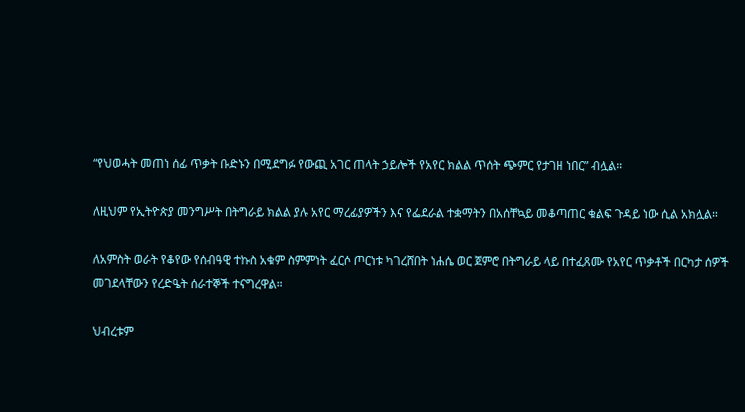“የህወሓት መጠነ ሰፊ ጥቃት ቡድኑን በሚደግፉ የውጪ አገር ጠላት ኃይሎች የአየር ክልል ጥሰት ጭምር የታገዘ ነበር” ብሏል።

ለዚህም የኢትዮጵያ መንግሥት በትግራይ ክልል ያሉ አየር ማረፊያዎችን እና የፌደራል ተቋማትን በአሰቸኳይ መቆጣጠር ቁልፍ ጉዳይ ነው ሲል አክሏል።

ለአምስት ወራት የቆየው የሰብዓዊ ተኩስ አቁም ስምምነት ፈርሶ ጦርነቱ ካገረሸበት ነሐሴ ወር ጀምሮ በትግራይ ላይ በተፈጸሙ የአየር ጥቃቶች በርካታ ሰዎች መገደላቸውን የረድዔት ሰራተኞች ተናግረዋል።

ህብረቱም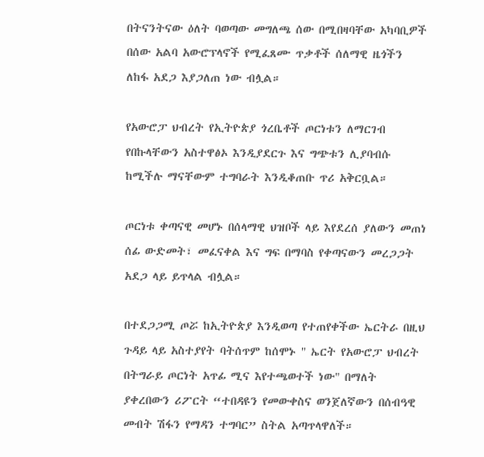በትናንትናው ዕለት ባወጣው መግለጫ ሰው በሚበዛባቸው አካባቢዎች በሰው አልባ አውሮፕላኖች የሚፈጸሙ ጥቃቶች ሰለማዊ ዜጎችን ለከፋ አደጋ እያጋለጠ ነው ብሏል።

የአውሮፓ ህብረት የኢትዮጵያ ጎረቤቶች ጦርነቱን ለማርገብ የበኩላቸውን አስተዋፅኦ እንዲያደርጉ እና ግጭቱን ሊያባብሱ ከሚችሉ ማናቸውም ተግባራት እንዲቆጠቡ ጥሪ አቅርቧል።

ጦርነቱ ቀጣናዊ መሆኑ በሰላማዊ ህዝቦች ላይ እየደረሰ ያለውን መጠነ ሰፊ ውድመት፣ መፈናቀል እና ግፍ በማባስ የቀጣናውን መረጋጋት አደጋ ላይ ይጥላል ብሏል።

በተደጋጋሚ ጦሯ ከኢትዮጵያ እንዲወጣ የተጠየቀችው ኤርትራ በዚህ ጉዳይ ላይ አስተያየት ባትሰጥም ከሰሞኑ " ኤርት የአውሮፓ ህብረት በትግራይ ጦርነት አጥፊ ሚና እየተጫወተች ነው" በማለት ያቀረበውን ሪፖርት “ተበዳዩን የመውቀስና ወንጀለኛውን በሰብዓዊ መብት ሽፋን የማዳን ተግባር” ስትል አጣጥላዋለች።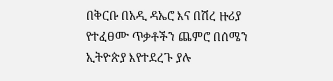በቅርቡ በአዲ ዳኤሮ እና በሽረ ዙሪያ የተፈፀሙ ጥቃቶችን ጨምሮ በሰሜን ኢትዮጵያ እየተደረጉ ያሉ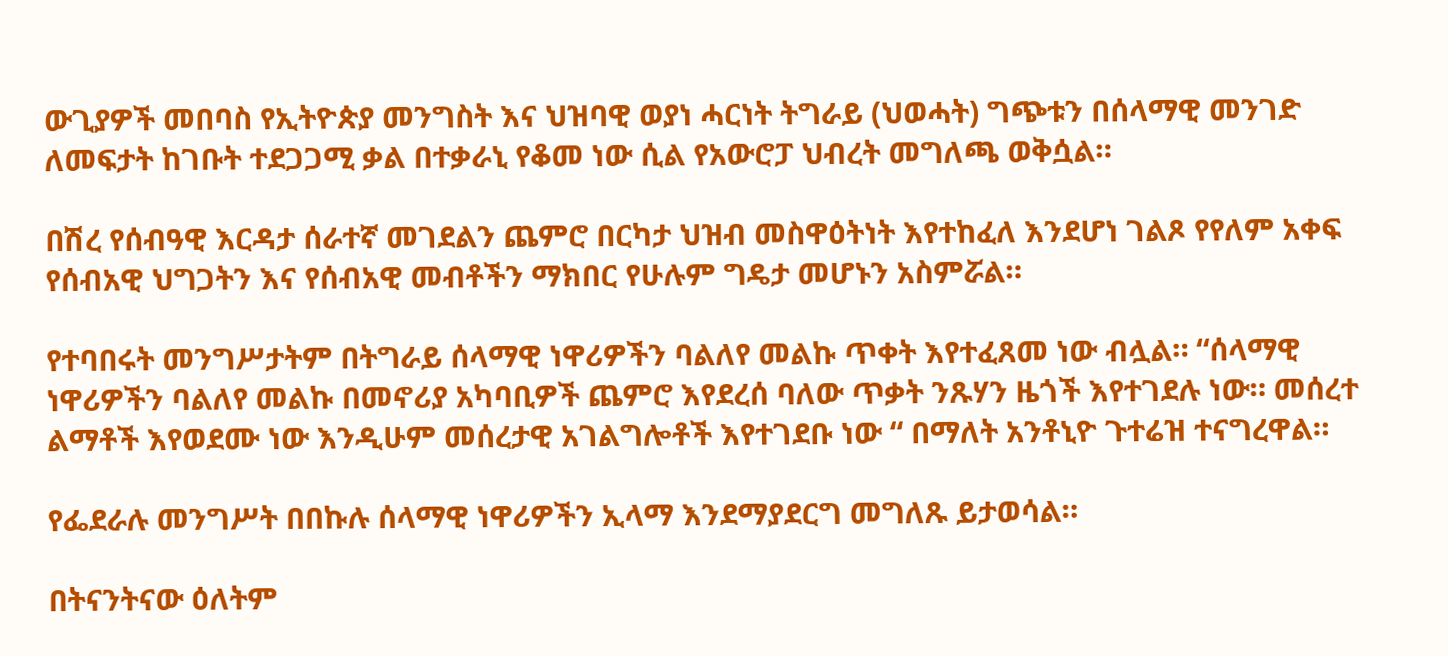ውጊያዎች መበባስ የኢትዮጵያ መንግስት እና ህዝባዊ ወያነ ሓርነት ትግራይ (ህወሓት) ግጭቱን በሰላማዊ መንገድ ለመፍታት ከገቡት ተደጋጋሚ ቃል በተቃራኒ የቆመ ነው ሲል የአውሮፓ ህብረት መግለጫ ወቅሷል።

በሽረ የሰብዓዊ እርዳታ ሰራተኛ መገደልን ጨምሮ በርካታ ህዝብ መስዋዕትነት እየተከፈለ እንደሆነ ገልጾ የየለም አቀፍ የሰብአዊ ህግጋትን እና የሰብአዊ መብቶችን ማክበር የሁሉም ግዴታ መሆኑን አስምሯል።

የተባበሩት መንግሥታትም በትግራይ ሰላማዊ ነዋሪዎችን ባልለየ መልኩ ጥቀት እየተፈጸመ ነው ብሏል። “ሰላማዊ ነዋሪዎችን ባልለየ መልኩ በመኖሪያ አካባቢዎች ጨምሮ እየደረሰ ባለው ጥቃት ንጹሃን ዜጎች እየተገደሉ ነው። መሰረተ ልማቶች እየወደሙ ነው እንዲሁም መሰረታዊ አገልግሎቶች እየተገደቡ ነው “ በማለት አንቶኒዮ ጉተሬዝ ተናግረዋል።

የፌደራሉ መንግሥት በበኩሉ ሰላማዊ ነዋሪዎችን ኢላማ እንደማያደርግ መግለጹ ይታወሳል።

በትናንትናው ዕለትም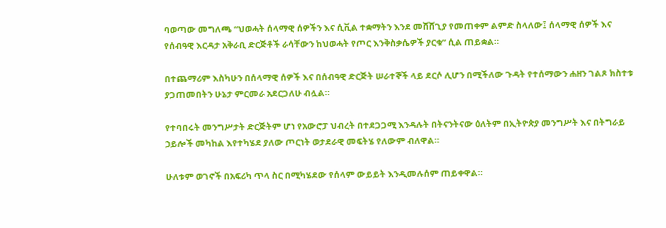ባወጣው መግለጫ “ህወሓት ሰላማዊ ሰዎችን እና ሲቪል ተቋማትን እንደ መሸሸጊያ የመጠቀም ልምድ ስላለው፤ ሰላማዊ ሰዎች እና የሰብዓዊ እርዳታ አቅራቢ ድርጅቶች ራሳቸውን ከህወሓት የጦር እንቅስቃሴዎች ያርቁ” ሲል ጠይቋል።

በተጨማሪም እስካሁን በሰላማዊ ሰዎች እና በሰብዓዊ ድርጅት ሠራተኞች ላይ ደርሶ ሊሆን በሚችለው ጉዳት የተሰማውን ሐዘን ገልጾ ክስተቱ ያጋጠመበትን ሁኔታ ምርመራ አደርጋለሁ ብሏል።

የተባበሩት መንግሥታት ድርጅትም ሆነ የአውሮፓ ህብረት በተደጋጋሚ እንዳሉት በትናንትናው ዕለትም በኢትዮጵያ መንግሥት እና በትግራይ ኃይሎች መካከል እየተካሄደ ያለው ጦርነት ወታደራዊ መፍትሄ የለውም ብለዋል።

ሁለቱም ወገኖች በአፍሪካ ጥላ ስር በሚካሄደው የሰላም ውይይት እንዲመሉሰም ጠይቀዋል።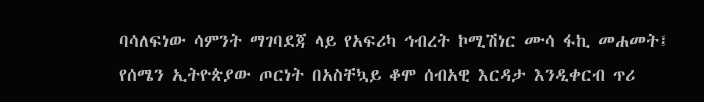ባሳለፍነው ሳምንት ማገባደጃ ላይ የአፍሪካ ኅብረት ኮሚሽነር ሙሳ ፋኪ መሐመት፤ የሰሜን ኢትዮጵያው ጦርነት በአስቸኳይ ቆሞ ሰብአዊ እርዳታ እንዲቀርብ ጥሪ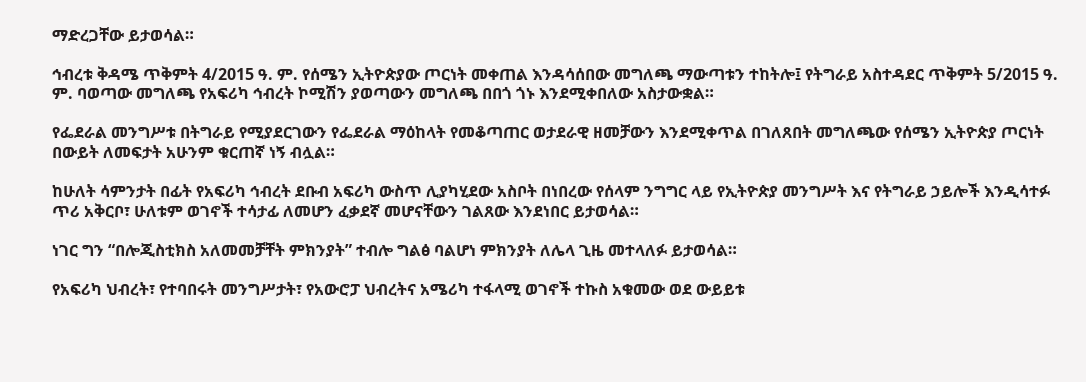ማድረጋቸው ይታወሳል።

ኅብረቱ ቅዳሜ ጥቅምት 4/2015 ዓ. ም. የሰሜን ኢትዮጵያው ጦርነት መቀጠል እንዳሳሰበው መግለጫ ማውጣቱን ተከትሎ፤ የትግራይ አስተዳደር ጥቅምት 5/2015 ዓ. ም. ባወጣው መግለጫ የአፍሪካ ኅብረት ኮሚሽን ያወጣውን መግለጫ በበጎ ጎኑ እንደሚቀበለው አስታውቋል።

የፌደራል መንግሥቱ በትግራይ የሚያደርገውን የፌደራል ማዕከላት የመቆጣጠር ወታደራዊ ዘመቻውን እንደሚቀጥል በገለጸበት መግለጫው የሰሜን ኢትዮጵያ ጦርነት በውይት ለመፍታት አሁንም ቁርጠኛ ነኝ ብሏል።

ከሁለት ሳምንታት በፊት የአፍሪካ ኅብረት ደቡብ አፍሪካ ውስጥ ሊያካሂደው አስቦት በነበረው የሰላም ንግግር ላይ የኢትዮጵያ መንግሥት እና የትግራይ ኃይሎች እንዲሳተፉ ጥሪ አቅርቦ፣ ሁለቱም ወገኖች ተሳታፊ ለመሆን ፈቃደኛ መሆናቸውን ገልጸው እንደነበር ይታወሳል።

ነገር ግን “በሎጂስቲክስ አለመመቻቸት ምክንያት” ተብሎ ግልፅ ባልሆነ ምክንያት ለሌላ ጊዜ መተላለፉ ይታወሳል።

የአፍሪካ ህብረት፣ የተባበሩት መንግሥታት፣ የአውሮፓ ህብረትና አሜሪካ ተፋላሚ ወገኖች ተኩስ አቁመው ወደ ውይይቱ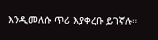እንዲመለሱ ጥሪ እያቀረቡ ይገኛሉ።